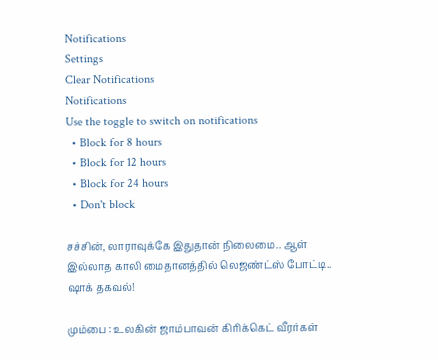Notifications
Settings
Clear Notifications
Notifications
Use the toggle to switch on notifications
  • Block for 8 hours
  • Block for 12 hours
  • Block for 24 hours
  • Don't block

சச்சின், லாராவுக்கே இதுதான் நிலைமை.. ஆள் இல்லாத காலி மைதானத்தில் லெஜண்ட்ஸ் போட்டி.. ஷாக் தகவல்!

மும்பை : உலகின் ஜாம்பாவன் கிரிக்கெட் வீரர்கள்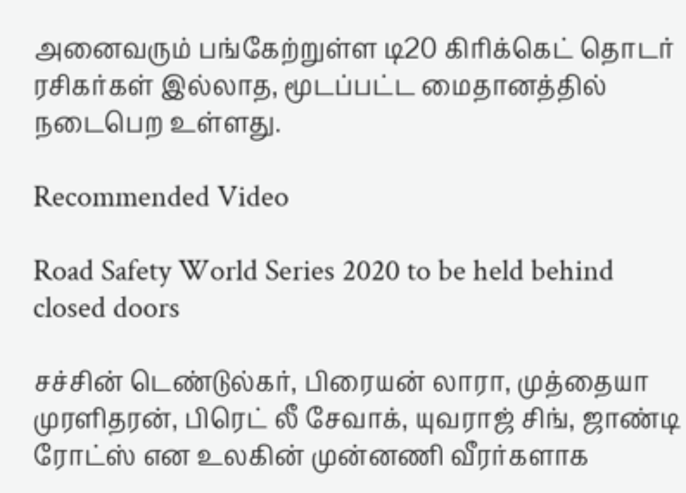அனைவரும் பங்கேற்றுள்ள டி20 கிரிக்கெட் தொடர் ரசிகர்கள் இல்லாத, மூடப்பட்ட மைதானத்தில் நடைபெற உள்ளது.

Recommended Video

Road Safety World Series 2020 to be held behind closed doors

சச்சின் டெண்டுல்கர், பிரையன் லாரா, முத்தையா முரளிதரன், பிரெட் லீ சேவாக், யுவராஜ் சிங், ஜாண்டி ரோட்ஸ் என உலகின் முன்னணி வீரர்களாக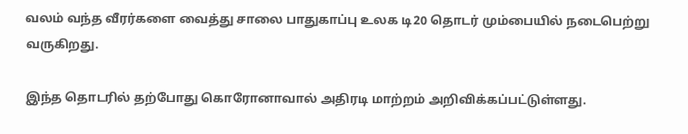வலம் வந்த வீரர்களை வைத்து சாலை பாதுகாப்பு உலக டி20 தொடர் மும்பையில் நடைபெற்று வருகிறது.

இந்த தொடரில் தற்போது கொரோனாவால் அதிரடி மாற்றம் அறிவிக்கப்பட்டுள்ளது.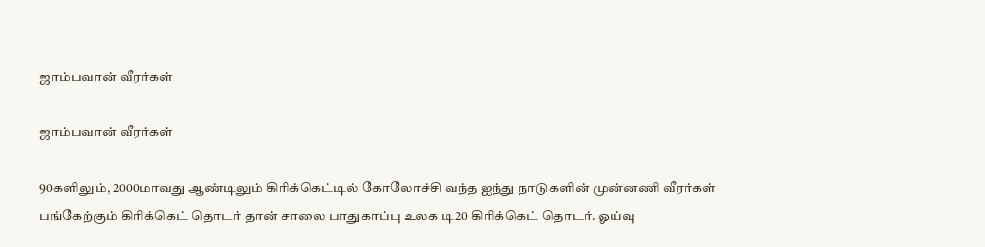ஜாம்பவான் வீரர்கள்

ஜாம்பவான் வீரர்கள்

90களிலும், 2000மாவது ஆண்டிலும் கிரிக்கெட்டில் கோலோச்சி வந்த ஐந்து நாடுகளின் முன்னணி வீரர்கள் பங்கேற்கும் கிரிக்கெட் தொடர் தான் சாலை பாதுகாப்பு உலக டி20 கிரிக்கெட் தொடர். ஓய்வு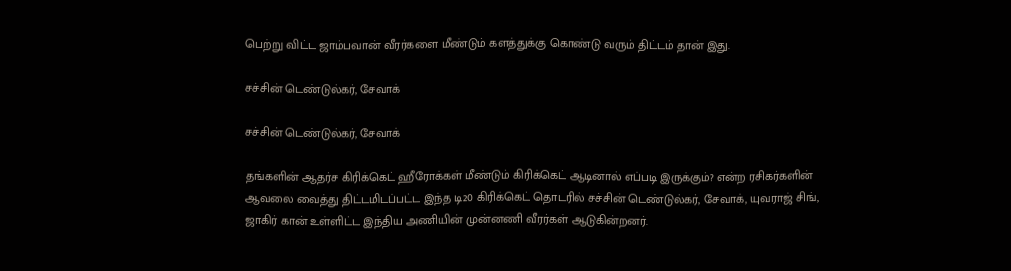பெற்று விட்ட ஜாம்பவான் வீரர்களை மீண்டும் களத்துக்கு கொண்டு வரும் திட்டம் தான் இது.

சச்சின் டெண்டுல்கர், சேவாக்

சச்சின் டெண்டுல்கர், சேவாக்

தங்களின் ஆதர்ச கிரிக்கெட் ஹீரோக்கள் மீண்டும் கிரிக்கெட் ஆடினால் எப்படி இருக்கும்? என்ற ரசிகர்களின் ஆவலை வைத்து திட்டமிடப்பட்ட இந்த டி20 கிரிக்கெட் தொடரில் சச்சின் டெண்டுல்கர், சேவாக், யுவராஜ் சிங், ஜாகிர் கான் உள்ளிட்ட இந்திய அணியின் முன்னணி வீரர்கள் ஆடுகின்றனர்.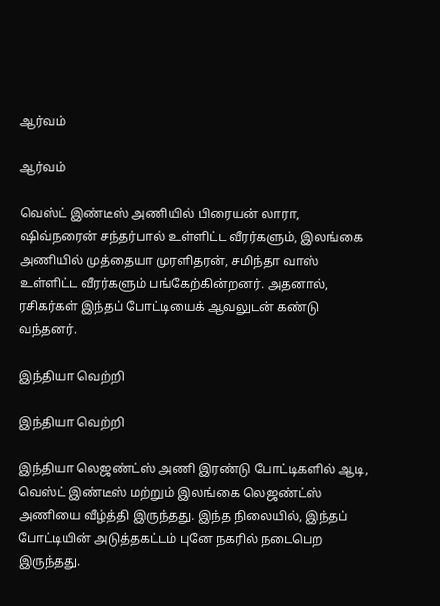ஆர்வம்

ஆர்வம்

வெஸ்ட் இண்டீஸ் அணியில் பிரையன் லாரா, ஷிவ்நரைன் சந்தர்பால் உள்ளிட்ட வீரர்களும், இலங்கை அணியில் முத்தையா முரளிதரன், சமிந்தா வாஸ் உள்ளிட்ட வீரர்களும் பங்கேற்கின்றனர். அதனால், ரசிகர்கள் இந்தப் போட்டியைக் ஆவலுடன் கண்டு வந்தனர்.

இந்தியா வெற்றி

இந்தியா வெற்றி

இந்தியா லெஜண்ட்ஸ் அணி இரண்டு போட்டிகளில் ஆடி, வெஸ்ட் இண்டீஸ் மற்றும் இலங்கை லெஜண்ட்ஸ் அணியை வீழ்த்தி இருந்தது. இந்த நிலையில், இந்தப் போட்டியின் அடுத்தகட்டம் புனே நகரில் நடைபெற இருந்தது.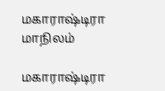மகாராஷ்டிரா மாநிலம்

மகாராஷ்டிரா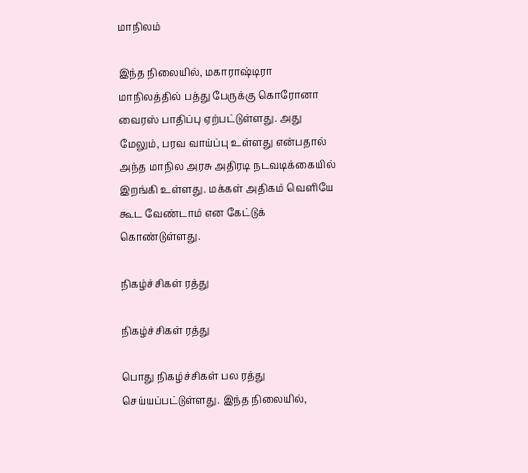மாநிலம்

இந்த நிலையில், மகாராஷ்டிரா மாநிலத்தில் பத்து பேருக்கு கொரோனா வைரஸ் பாதிப்பு ஏற்பட்டுள்ளது. அது மேலும், பரவ வாய்ப்பு உள்ளது என்பதால் அந்த மாநில அரசு அதிரடி நடவடிக்கையில் இறங்கி உள்ளது. மக்கள் அதிகம் வெளியே கூட வேண்டாம் என கேட்டுக் கொண்டுள்ளது.

நிகழ்ச்சிகள் ரத்து

நிகழ்ச்சிகள் ரத்து

பொது நிகழ்ச்சிகள் பல ரத்து செய்யப்பட்டுள்ளது. இந்த நிலையில்,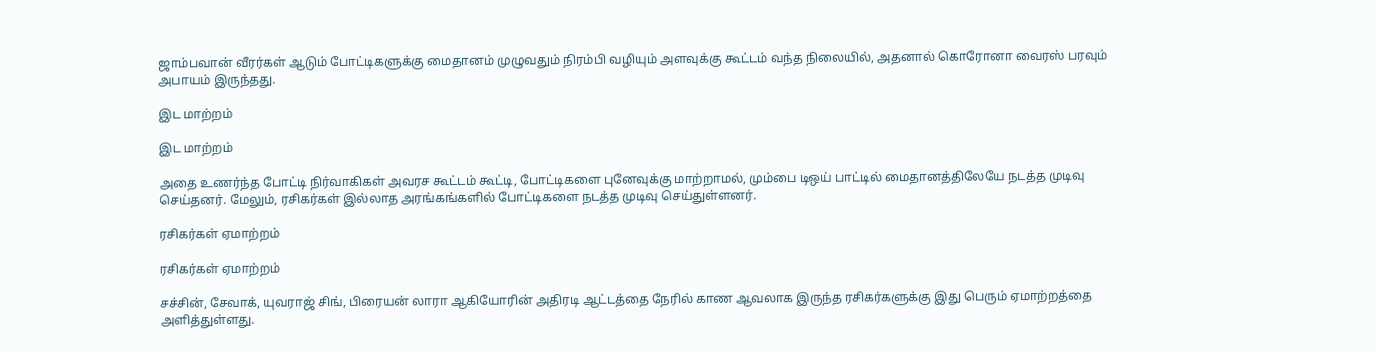ஜாம்பவான் வீரர்கள் ஆடும் போட்டிகளுக்கு மைதானம் முழுவதும் நிரம்பி வழியும் அளவுக்கு கூட்டம் வந்த நிலையில், அதனால் கொரோனா வைரஸ் பரவும் அபாயம் இருந்தது.

இட மாற்றம்

இட மாற்றம்

அதை உணர்ந்த போட்டி நிர்வாகிகள் அவரச கூட்டம் கூட்டி, போட்டிகளை புனேவுக்கு மாற்றாமல், மும்பை டிஒய் பாட்டில் மைதானத்திலேயே நடத்த முடிவு செய்தனர். மேலும், ரசிகர்கள் இல்லாத அரங்கங்களில் போட்டிகளை நடத்த முடிவு செய்துள்ளனர்.

ரசிகர்கள் ஏமாற்றம்

ரசிகர்கள் ஏமாற்றம்

சச்சின், சேவாக், யுவராஜ் சிங், பிரையன் லாரா ஆகியோரின் அதிரடி ஆட்டத்தை நேரில் காண ஆவலாக இருந்த ரசிகர்களுக்கு இது பெரும் ஏமாற்றத்தை அளித்துள்ளது.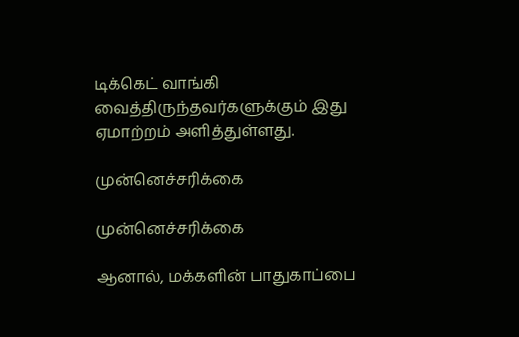டிக்கெட் வாங்கி வைத்திருந்தவர்களுக்கும் இது ஏமாற்றம் அளித்துள்ளது.

முன்னெச்சரிக்கை

முன்னெச்சரிக்கை

ஆனால், மக்களின் பாதுகாப்பை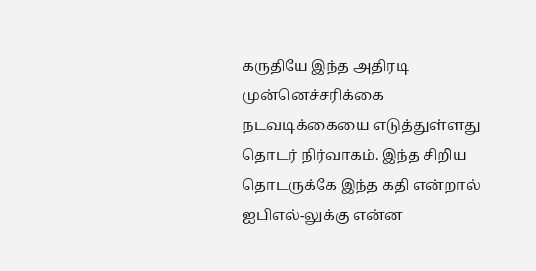கருதியே இந்த அதிரடி முன்னெச்சரிக்கை நடவடிக்கையை எடுத்துள்ளது தொடர் நிர்வாகம். இந்த சிறிய தொடருக்கே இந்த கதி என்றால் ஐபிஎல்-லுக்கு என்ன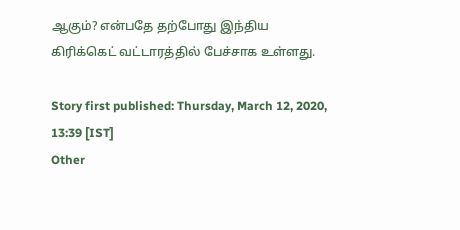ஆகும்? என்பதே தற்போது இந்திய கிரிக்கெட் வட்டாரத்தில் பேச்சாக உள்ளது.

Story first published: Thursday, March 12, 2020, 13:39 [IST]
Other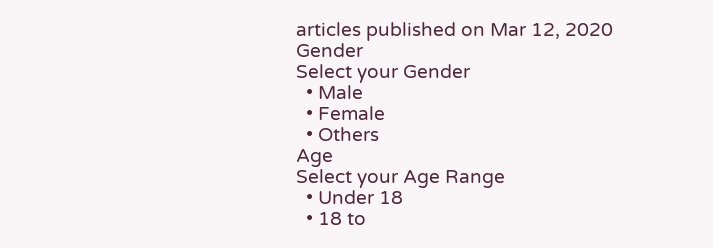articles published on Mar 12, 2020
Gender
Select your Gender
  • Male
  • Female
  • Others
Age
Select your Age Range
  • Under 18
  • 18 to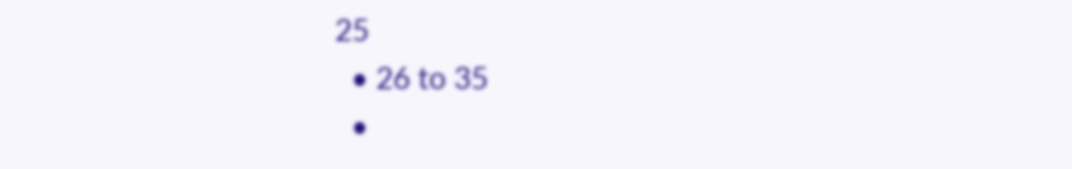25
  • 26 to 35
  •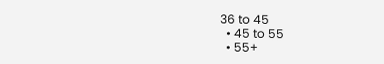36 to 45
  • 45 to 55
  • 55+